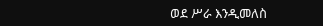ወደ ሥራ እንዲመለስ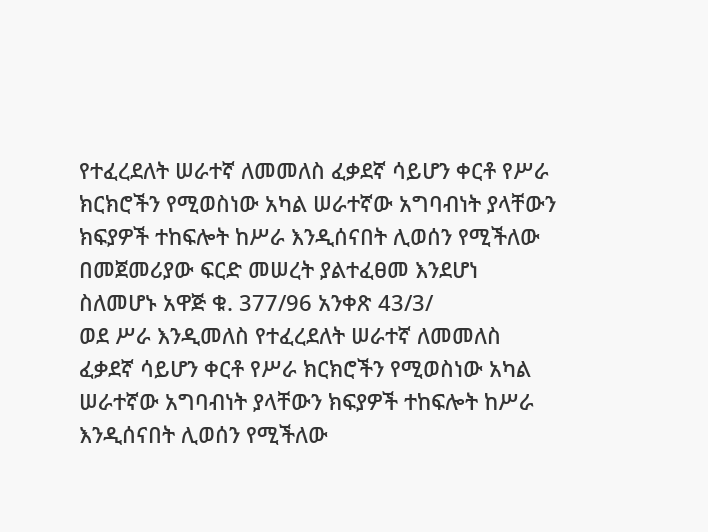የተፈረደለት ሠራተኛ ለመመለስ ፈቃደኛ ሳይሆን ቀርቶ የሥራ ክርክሮችን የሚወስነው አካል ሠራተኛው አግባብነት ያላቸውን ክፍያዎች ተከፍሎት ከሥራ እንዲሰናበት ሊወሰን የሚችለው በመጀመሪያው ፍርድ መሠረት ያልተፈፀመ እንደሆነ ስለመሆኑ አዋጅ ቁ. 377/96 አንቀጽ 43/3/
ወደ ሥራ እንዲመለስ የተፈረደለት ሠራተኛ ለመመለስ ፈቃደኛ ሳይሆን ቀርቶ የሥራ ክርክሮችን የሚወስነው አካል ሠራተኛው አግባብነት ያላቸውን ክፍያዎች ተከፍሎት ከሥራ እንዲሰናበት ሊወሰን የሚችለው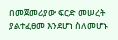በመጀመሪያው ፍርድ መሠረት ያልተፈፀመ እንደሆነ ስለመሆኑ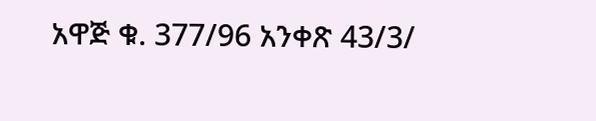አዋጅ ቁ. 377/96 አንቀጽ 43/3/